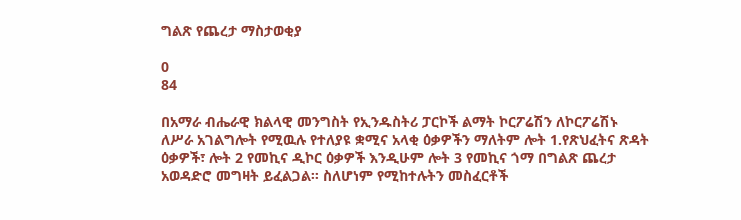ግልጽ የጨረታ ማስታወቂያ

0
84

በአማራ ብሔራዊ ክልላዊ መንግስት የኢንዱስትሪ ፓርኮች ልማት ኮርፖሬሽን ለኮርፖሬሽኑ ለሥራ አገልግሎት የሚዉሉ የተለያዩ ቋሚና አላቂ ዕቃዎችን ማለትም ሎት 1.የጽህፈትና ጽዳት ዕቃዎች፣ ሎት 2 የመኪና ዲኮር ዕቃዎች እንዲሁም ሎት 3 የመኪና ጎማ በግልጽ ጨረታ አወዳድሮ መግዛት ይፈልጋል፡፡ ስለሆነም የሚከተሉትን መስፈርቶች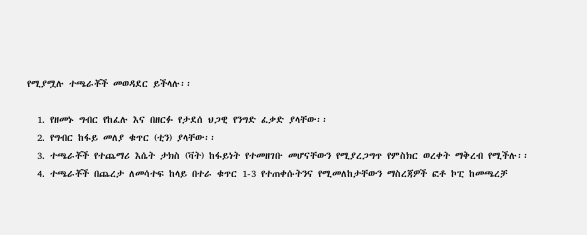የሚያሟሉ ተጫራቾች መወዳደር ይችላሉ፡፡

  1. የዘመኑ ግብር የከፈሉ እና በዘርፉ የታደሰ ህጋዊ የንግድ ፈቃድ ያላቸው፡፡
  2. የግብር ከፋይ መለያ ቁጥር (ቲን) ያላቸው፡፡
  3. ተጫራቾች የተጨማሪ እሴት ታክስ (ቫት) ከፋይነት የተመዘገቡ መሆናቸውን የሚያረጋግጥ የምስክር ወረቀት ማቅረብ የሚችሉ፡፡
  4. ተጫራቾች በጨረታ ለመሳተፍ ከላይ በተራ ቁጥር 1-3 የተጠቀሱትንና የሚመለከታቸውን ማስረጃዎች ፎቶ ኮፒ ከመጫረቻ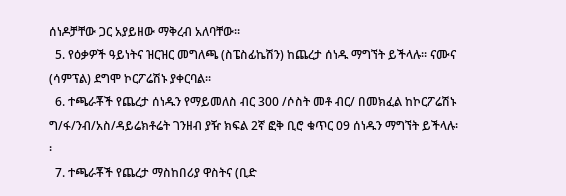ሰነዶቻቸው ጋር አያይዘው ማቅረብ አለባቸው፡፡
  5. የዕቃዎች ዓይነትና ዝርዝር መግለጫ (ስፔስፊኬሽን) ከጨረታ ሰነዱ ማግኘት ይችላሉ፡፡ ናሙና (ሳምፕል) ደግሞ ኮርፖሬሽኑ ያቀርባል፡፡
  6. ተጫራቾች የጨረታ ሰነዱን የማይመለስ ብር 300 /ሶስት መቶ ብር/ በመክፈል ከኮርፖሬሽኑ ግ/ፋ/ንብ/አስ/ዳይሬክቶሬት ገንዘብ ያዥ ክፍል 2ኛ ፎቅ ቢሮ ቁጥር 09 ሰነዱን ማግኘት ይችላሉ፡፡
  7. ተጫራቾች የጨረታ ማስከበሪያ ዋስትና (ቢድ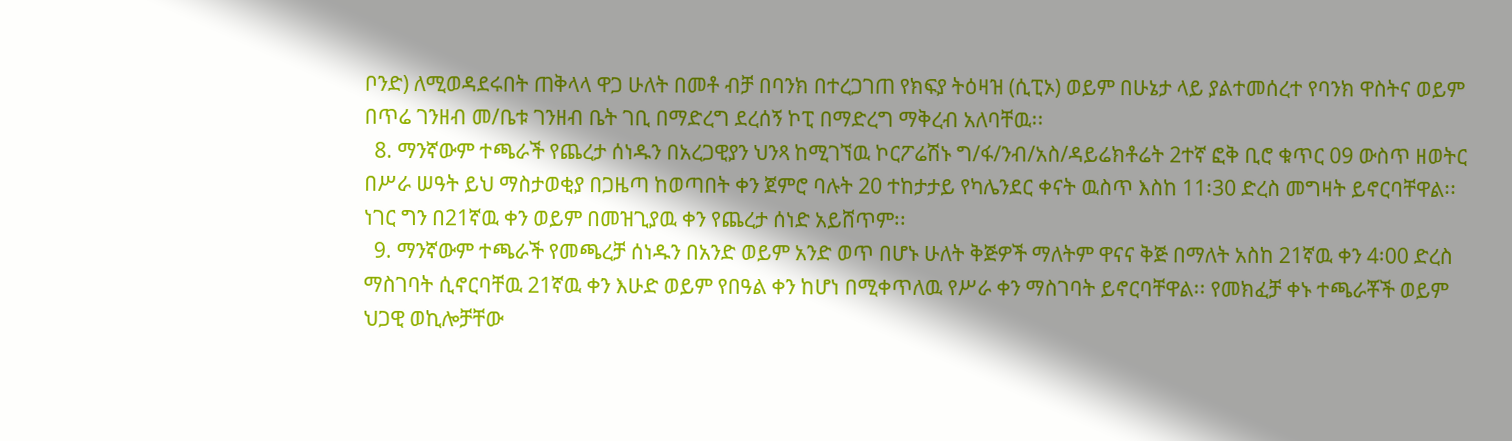ቦንድ) ለሚወዳደሩበት ጠቅላላ ዋጋ ሁለት በመቶ ብቻ በባንክ በተረጋገጠ የክፍያ ትዕዛዝ (ሲፒኦ) ወይም በሁኔታ ላይ ያልተመሰረተ የባንክ ዋስትና ወይም በጥሬ ገንዘብ መ/ቤቱ ገንዘብ ቤት ገቢ በማድረግ ደረሰኝ ኮፒ በማድረግ ማቅረብ አለባቸዉ፡፡
  8. ማንኛውም ተጫራች የጨረታ ሰነዱን በአረጋዊያን ህንጻ ከሚገኘዉ ኮርፖሬሽኑ ግ/ፋ/ንብ/አስ/ዳይሬክቶሬት 2ተኛ ፎቅ ቢሮ ቁጥር 09 ውስጥ ዘወትር በሥራ ሠዓት ይህ ማስታወቂያ በጋዜጣ ከወጣበት ቀን ጀምሮ ባሉት 20 ተከታታይ የካሌንደር ቀናት ዉስጥ እስከ 11፡30 ድረስ መግዛት ይኖርባቸዋል፡፡ ነገር ግን በ21ኛዉ ቀን ወይም በመዝጊያዉ ቀን የጨረታ ሰነድ አይሸጥም፡፡
  9. ማንኛውም ተጫራች የመጫረቻ ሰነዱን በአንድ ወይም አንድ ወጥ በሆኑ ሁለት ቅጅዎች ማለትም ዋናና ቅጅ በማለት አስከ 21ኛዉ ቀን 4፡00 ድረስ ማስገባት ሲኖርባቸዉ 21ኛዉ ቀን እሁድ ወይም የበዓል ቀን ከሆነ በሚቀጥለዉ የሥራ ቀን ማስገባት ይኖርባቸዋል፡፡ የመክፈቻ ቀኑ ተጫራቾች ወይም ህጋዊ ወኪሎቻቸው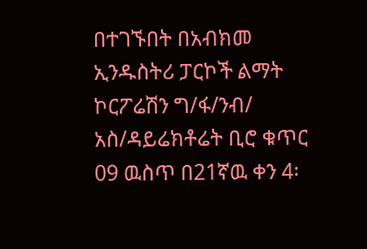በተገኙበት በአብክመ ኢንዱስትሪ ፓርኮች ልማት ኮርፖሬሽን ግ/ፋ/ንብ/ አስ/ዳይሬክቶሬት ቢሮ ቁጥር 09 ዉስጥ በ21ኛዉ ቀን 4፡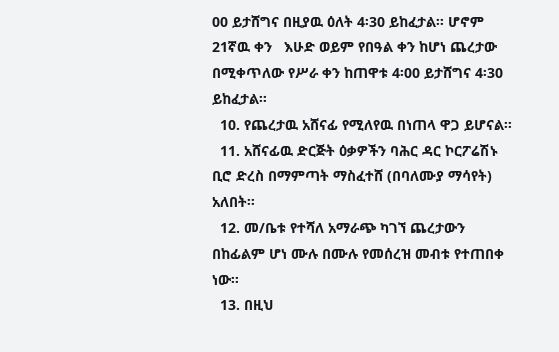00 ይታሸግና በዚያዉ ዕለት 4፡30 ይከፈታል፡፡ ሆኖም 21ኛዉ ቀን   እሁድ ወይም የበዓል ቀን ከሆነ ጨረታው በሚቀጥለው የሥራ ቀን ከጠዋቱ 4፡00 ይታሸግና 4፡30 ይከፈታል፡፡
  10. የጨረታዉ አሸናፊ የሚለየዉ በነጠላ ዋጋ ይሆናል፡፡
  11. አሸናፊዉ ድርጅት ዕቃዎችን ባሕር ዳር ኮርፖሬሽኑ ቢሮ ድረስ በማምጣት ማስፈተሸ (በባለሙያ ማሳየት) አለበት፡፡
  12. መ/ቤቱ የተሻለ አማራጭ ካገኘ ጨረታውን በከፊልም ሆነ ሙሉ በሙሉ የመሰረዝ መብቱ የተጠበቀ ነው፡፡
  13. በዚህ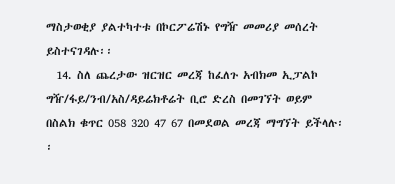ማስታወቂያ ያልተካተቱ በኮርፖሬሽኑ የግዥ መመሪያ መሰረት ይስተናገዳሉ፡፡
  14. ስለ ጨረታው ዝርዝር መረጃ ከፈለጉ አብክመ ኢፓልኮ ግዥ/ፋይ/ንብ/አስ/ዳይሬክቶሬት ቢሮ ድረስ በመገኘት ወይም በስልክ ቁጥር 058 320 47 67 በመደወል መረጃ ማግኘት ይችላሉ፡፡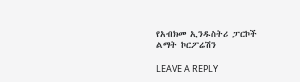የአብክመ ኢንዱስትሪ ፓርኮች ልማት ኮርፖሬሽን

LEAVE A REPLY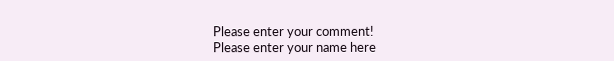Please enter your comment!
Please enter your name here